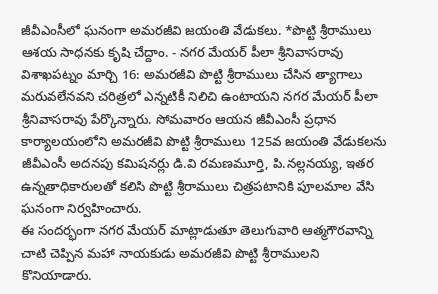జీవీఎంసీలో ఘనంగా అమరజీవి జయంతి వేడుకలు. *పొట్టి శ్రీరాములు ఆశయ సాధనకు కృషి చేద్దాం. - నగర మేయర్ పీలా శ్రీనివాసరావు
విశాఖపట్నం మార్చి 16: అమరజీవి పొట్టి శ్రీరాములు చేసిన త్యాగాలు మరువలేనవని చరిత్రలో ఎన్నటికీ నిలిచి ఉంటాయని నగర మేయర్ పీలా శ్రీనివాసరావు పేర్కొన్నారు. సోమవారం ఆయన జీవీఎంసీ ప్రధాన కార్యాలయంలోని అమరజీవి పొట్టి శ్రీరాములు 125వ జయంతి వేడుకలను జీవీఎంసీ అదనపు కమిషనర్లు డి.వి రమణమూర్తి, పి.నల్లనయ్య, ఇతర ఉన్నతాధికారులతో కలిసి పొట్టి శ్రీరాములు చిత్రపటానికి పూలమాల వేసి ఘనంగా నిర్వహించారు.
ఈ సందర్భంగా నగర మేయర్ మాట్లాడుతూ తెలుగువారి ఆత్మగౌరవాన్ని చాటి చెప్పిన మహా నాయకుడు అమరజీవి పొట్టి శ్రీరాములని కొనియాడారు.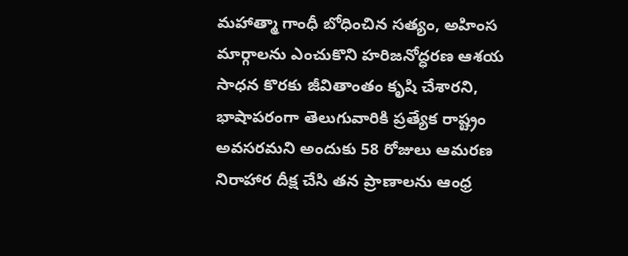మహాత్మా గాంధీ బోధించిన సత్యం, అహింస మార్గాలను ఎంచుకొని హరిజనోద్ధరణ ఆశయ సాధన కొరకు జీవితాంతం కృషి చేశారని, భాషాపరంగా తెలుగువారికి ప్రత్యేక రాష్ట్రం అవసరమని అందుకు 58 రోజులు ఆమరణ నిరాహార దీక్ష చేసి తన ప్రాణాలను ఆంధ్ర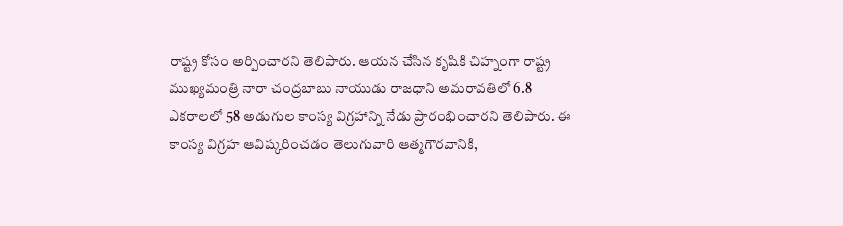రాష్ట్ర కోసం అర్పించారని తెలిపారు. ఆయన చేసిన కృషికి చిహ్నంగా రాష్ట్ర ముఖ్యమంత్రి నారా చంద్రబాబు నాయుడు రాజధాని అమరావతిలో 6.8 ఎకరాలలో 58 అడుగుల కాంస్య విగ్రహాన్ని నేడు ప్రారంభించారని తెలిపారు. ఈ కాంస్య విగ్రహ ఆవిష్కరించడం తెలుగువారి ఆత్మగౌరవానికి,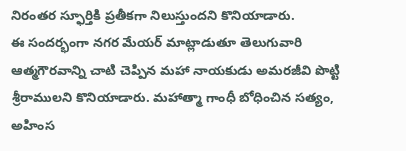నిరంతర స్ఫూర్తికి ప్రతీకగా నిలుస్తుందని కొనియాడారు.
ఈ సందర్భంగా నగర మేయర్ మాట్లాడుతూ తెలుగువారి ఆత్మగౌరవాన్ని చాటి చెప్పిన మహా నాయకుడు అమరజీవి పొట్టి శ్రీరాములని కొనియాడారు. మహాత్మా గాంధీ బోధించిన సత్యం, అహింస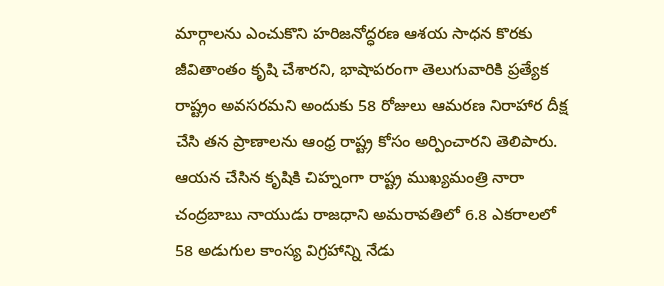మార్గాలను ఎంచుకొని హరిజనోద్ధరణ ఆశయ సాధన కొరకు జీవితాంతం కృషి చేశారని, భాషాపరంగా తెలుగువారికి ప్రత్యేక రాష్ట్రం అవసరమని అందుకు 58 రోజులు ఆమరణ నిరాహార దీక్ష చేసి తన ప్రాణాలను ఆంధ్ర రాష్ట్ర కోసం అర్పించారని తెలిపారు. ఆయన చేసిన కృషికి చిహ్నంగా రాష్ట్ర ముఖ్యమంత్రి నారా చంద్రబాబు నాయుడు రాజధాని అమరావతిలో 6.8 ఎకరాలలో 58 అడుగుల కాంస్య విగ్రహాన్ని నేడు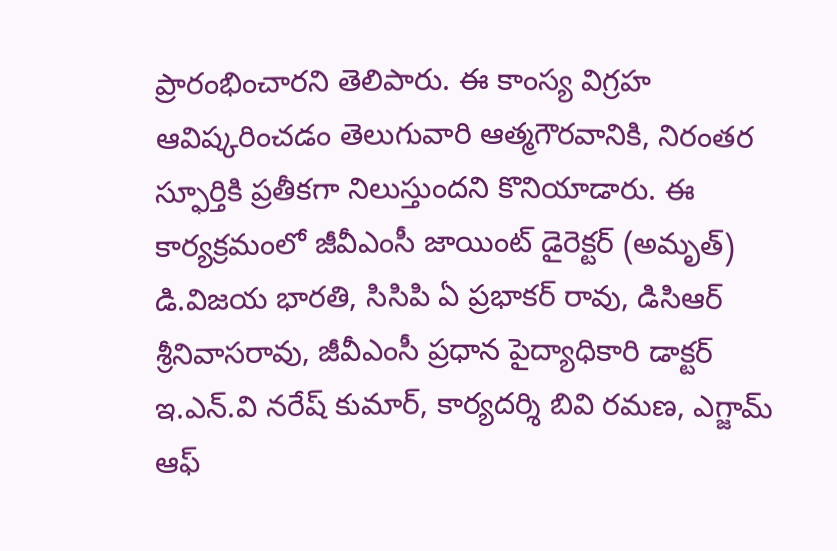ప్రారంభించారని తెలిపారు. ఈ కాంస్య విగ్రహ ఆవిష్కరించడం తెలుగువారి ఆత్మగౌరవానికి, నిరంతర స్ఫూర్తికి ప్రతీకగా నిలుస్తుందని కొనియాడారు. ఈ కార్యక్రమంలో జీవీఎంసీ జాయింట్ డైరెక్టర్ (అమృత్) డి.విజయ భారతి, సిసిపి ఏ ప్రభాకర్ రావు, డిసిఆర్ శ్రీనివాసరావు, జీవీఎంసీ ప్రధాన పైద్యాధికారి డాక్టర్ ఇ.ఎన్.వి నరేష్ కుమార్, కార్యదర్శి బివి రమణ, ఎగ్జామ్ ఆఫ్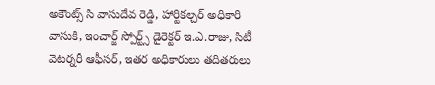అకౌంట్స్ సి వాసుదేవ రెడ్డి, హార్టికల్చర్ అధికారి వాసుకి, ఇంచార్జ్ స్పోర్ట్స్ డైరెక్టర్ ఇ.ఎ.రాజు, సిటీ వెటర్నరీ ఆఫీసర్, ఇతర అధికారులు తదితరులు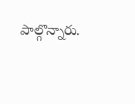పాల్గొన్నారు.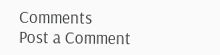Comments
Post a Comment